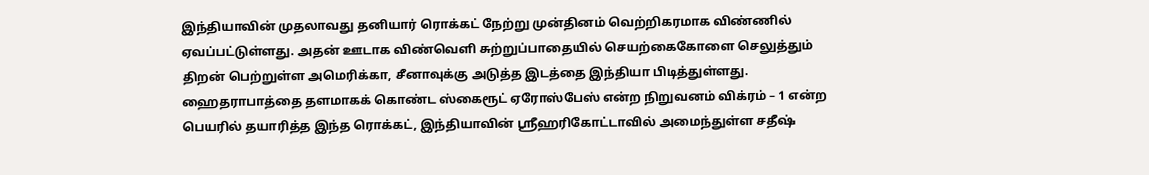இந்தியாவின் முதலாவது தனியார் ரொக்கட் நேற்று முன்தினம் வெற்றிகரமாக விண்ணில் ஏவப்பட்டுள்ளது. அதன் ஊடாக விண்வெளி சுற்றுப்பாதையில் செயற்கைகோளை செலுத்தும் திறன் பெற்றுள்ள அமெரிக்கா, சீனாவுக்கு அடுத்த இடத்தை இந்தியா பிடித்துள்ளது.
ஹைதராபாத்தை தளமாகக் கொண்ட ஸ்கைரூட் ஏரோஸ்பேஸ் என்ற நிறுவனம் விக்ரம் – 1 என்ற பெயரில் தயாரித்த இந்த ரொக்கட், இந்தியாவின் ஸ்ரீஹரிகோட்டாவில் அமைந்துள்ள சதீஷ்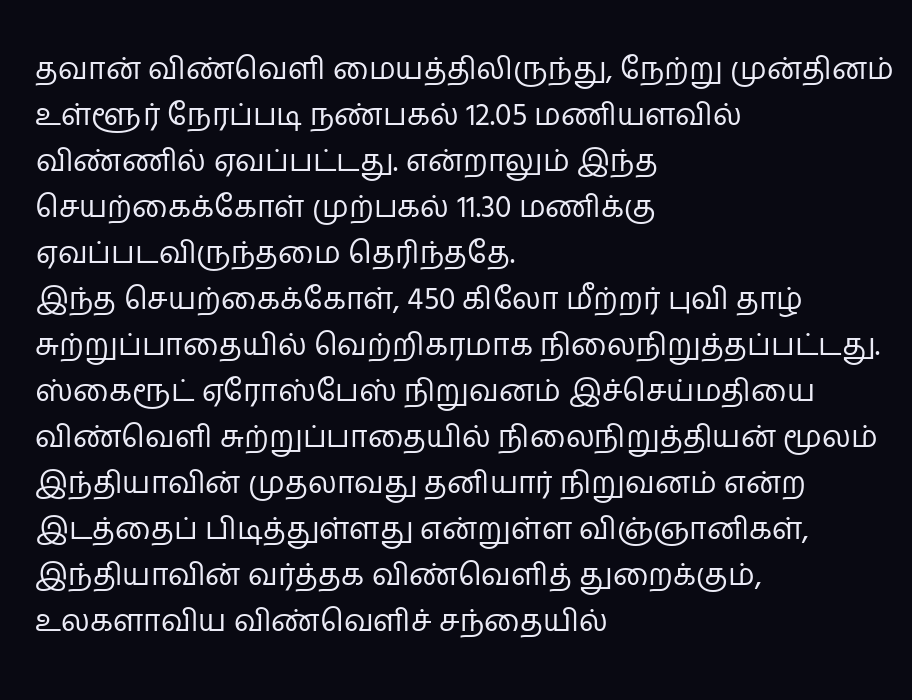தவான் விண்வெளி மையத்திலிருந்து, நேற்று முன்தினம் உள்ளூர் நேரப்படி நண்பகல் 12.05 மணியளவில் விண்ணில் ஏவப்பட்டது. என்றாலும் இந்த செயற்கைக்கோள் முற்பகல் 11.30 மணிக்கு ஏவப்படவிருந்தமை தெரிந்ததே.
இந்த செயற்கைக்கோள், 450 கிலோ மீற்றர் புவி தாழ் சுற்றுப்பாதையில் வெற்றிகரமாக நிலைநிறுத்தப்பட்டது.
ஸ்கைரூட் ஏரோஸ்பேஸ் நிறுவனம் இச்செய்மதியை விண்வெளி சுற்றுப்பாதையில் நிலைநிறுத்தியன் மூலம் இந்தியாவின் முதலாவது தனியார் நிறுவனம் என்ற இடத்தைப் பிடித்துள்ளது என்றுள்ள விஞ்ஞானிகள், இந்தியாவின் வர்த்தக விண்வெளித் துறைக்கும், உலகளாவிய விண்வெளிச் சந்தையில்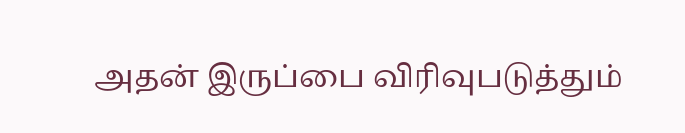அதன் இருப்பை விரிவுபடுத்தும்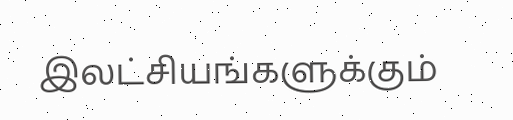இலட்சியங்களுக்கும்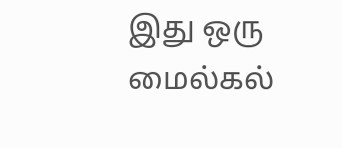இது ஒரு மைல்கல்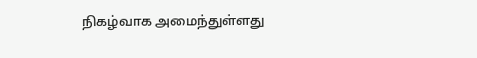நிகழ்வாக அமைந்துள்ளது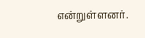என்றுள்ளனர்.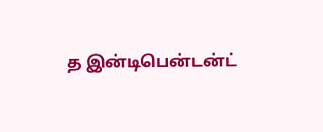த இன்டிபென்டன்ட்